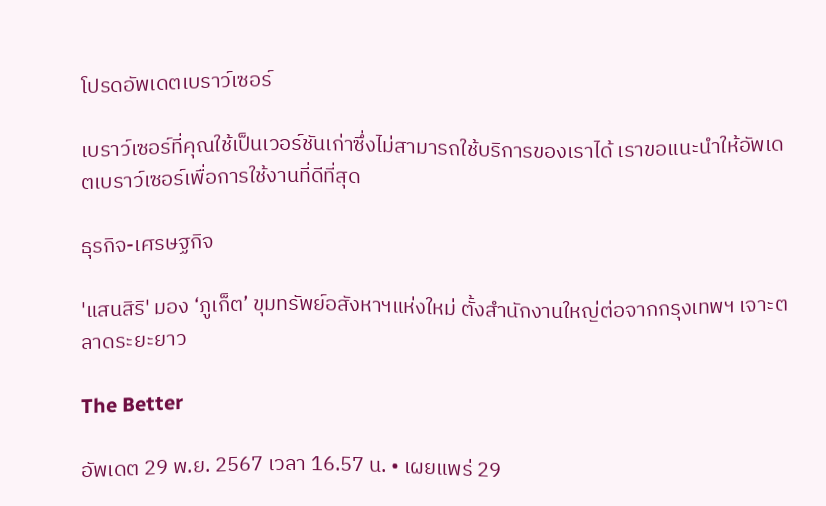โปรดอัพเดตเบราว์เซอร์

เบราว์เซอร์ที่คุณใช้เป็นเวอร์ชันเก่าซึ่งไม่สามารถใช้บริการของเราได้ เราขอแนะนำให้อัพเดตเบราว์เซอร์เพื่อการใช้งานที่ดีที่สุด

ธุรกิจ-เศรษฐกิจ

'แสนสิริ' มอง ‘ภูเก็ต’ ขุมทรัพย์อสังหาฯแห่งใหม่ ตั้งสำนักงานใหญ่ต่อจากกรุงเทพฯ เจาะตลาดระยะยาว

The Better

อัพเดต 29 พ.ย. 2567 เวลา 16.57 น. • เผยแพร่ 29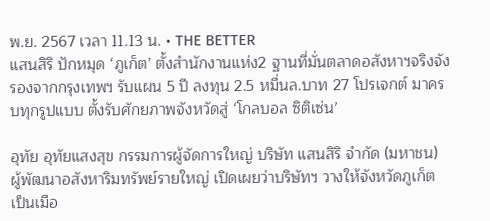พ.ย. 2567 เวลา 11.13 น. • THE BETTER
แสนสิริ ปักหมุด ‘ภูเก็ต’ ตั้งสำนักงานแห่ง2 ฐานที่มั่นตลาดอสังหาฯจริงจังรองจากกรุงเทพฯ รับแผน 5 ปี ลงทุน 2.5 หมื่นล.บาท 27 โปรเจกต์ มาครบทุกรูปแบบ ตั้งรับศักยภาพจังหวัดสู่ ‘โกลบอล ซิติเซ่น’

อุทัย อุทัยแสงสุข กรรมการผู้จัดการใหญ่ บริษัท แสนสิริ จำกัด (มหาชน) ผู้พัฒนาอสังหาริมทรัพย์รายใหญ่ เปิดเผยว่าบริษัทฯ วางให้จังหวัดภูเก็ต เป็นเมือ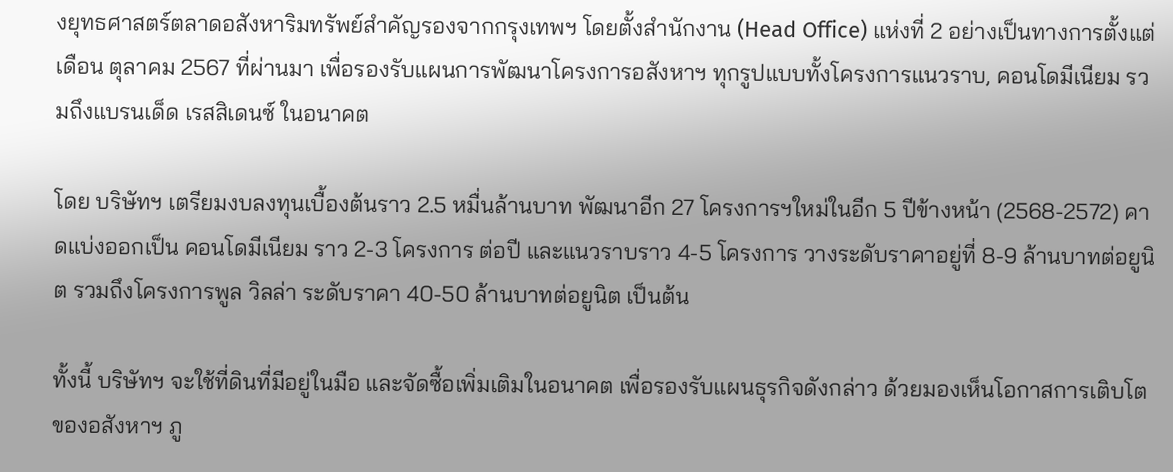งยุทธศาสตร์ตลาดอสังหาริมทรัพย์สำคัญรองจากกรุงเทพฯ โดยตั้งสำนักงาน (Head Office) แห่งที่ 2 อย่างเป็นทางการตั้งแต่เดือน ตุลาคม 2567 ที่ผ่านมา เพื่อรองรับแผนการพัฒนาโครงการอสังหาฯ ทุกรูปแบบทั้งโครงการแนวราบ, คอนโดมีเนียม รวมถึงแบรนเด็ด เรสสิเดนซ์ ในอนาคต

โดย บริษัทฯ เตรียมงบลงทุนเบื้องต้นราว 2.5 หมื่นล้านบาท พัฒนาอีก 27 โครงการฯใหม่ในอีก 5 ปีข้างหน้า (2568-2572) คาดแบ่งออกเป็น คอนโดมีเนียม ราว 2-3 โครงการ ต่อปี และแนวราบราว 4-5 โครงการ วางระดับราคาอยู่ที่ 8-9 ล้านบาทต่อยูนิต รวมถึงโครงการพูล วิลล่า ระดับราคา 40-50 ล้านบาทต่อยูนิต เป็นต้น

ทั้งนี้ บริษัทฯ จะใช้ที่ดินที่มีอยู่ในมือ และจัดซื้อเพิ่มเติมในอนาคต เพื่อรองรับแผนธุรกิจดังกล่าว ด้วยมองเห็นโอกาสการเติบโตของอสังหาฯ ภู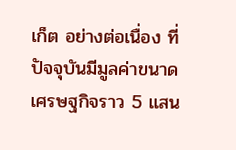เก็ต อย่างต่อเนื่อง ที่ปัจจุบันมีมูลค่าขนาดเศรษฐกิจราว 5 แสน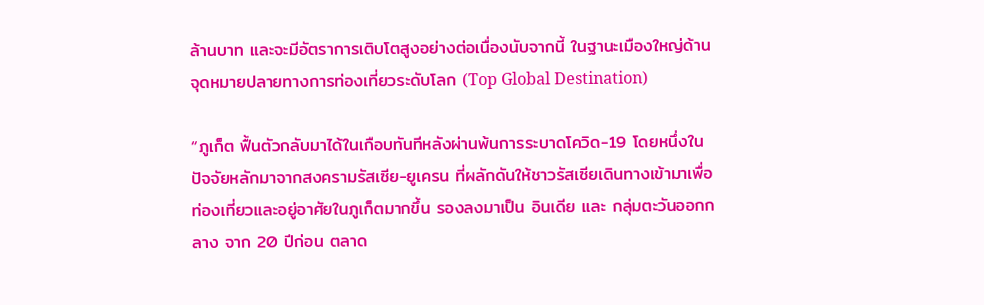ล้านบาท และจะมีอัตราการเติบโตสูงอย่างต่อเนื่องนับจากนี้ ในฐานะเมืองใหญ่ด้านจุดหมายปลายทางการท่องเที่ยวระดับโลก (Top Global Destination)

“ภูเก็ต ฟื้นตัวกลับมาได้ในเกือบทันทีหลังผ่านพ้นการระบาดโควิด-19 โดยหนึ่งในปัจจัยหลักมาจากสงครามรัสเซีย-ยูเครน ที่ผลักดันให้ชาวรัสเซียเดินทางเข้ามาเพื่อท่องเที่ยวและอยู่อาศัยในภูเก็ตมากขึ้น รองลงมาเป็น อินเดีย และ กลุ่มตะวันออกกลาง จาก 20 ปีก่อน ตลาด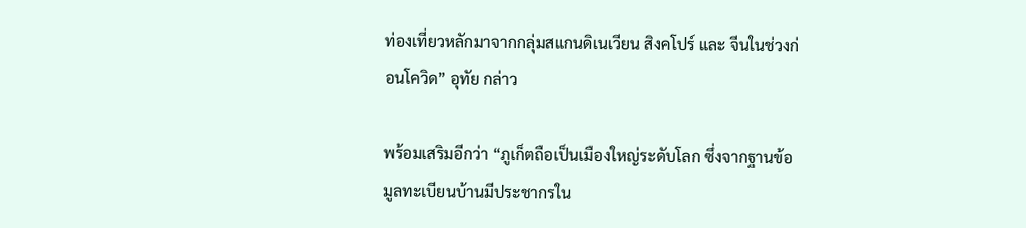ท่องเที่ยวหลักมาจากกลุ่มสแกนดิเนเวียน สิงคโปร์ และ จีนในช่วงก่อนโควิด” อุทัย กล่าว

พร้อมเสริมอีกว่า “ภูเก็ตถือเป็นเมืองใหญ่ระดับโลก ซึ่งจากฐานข้อมูลทะเบียนบ้านมีประชากรใน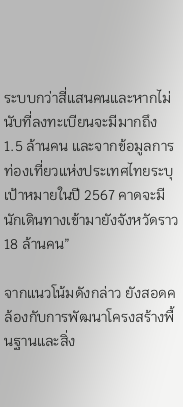ระบบกว่าสี่แสนคนและหากไม่นับที่ลงทะเบียนจะมีมากถึง 1.5 ล้านคน และจากข้อมูลการท่องเที่ยวแห่งประเทศไทยระบุเป้าหมายในปี 2567 คาดจะมีนักเดินทางเข้ามายังจังหวัดราว 18 ล้านคน”

จากแนวโน้มดังกล่าว ยังสอดคล้องกับการพัฒนาโครงสร้างพื้นฐานและสิ่ง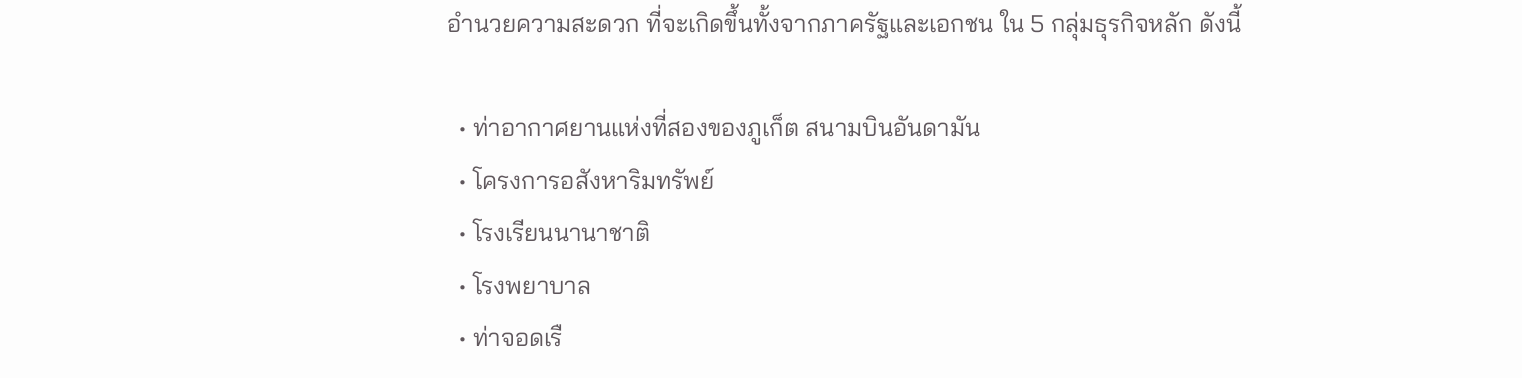อำนวยความสะดวก ที่จะเกิดขึ้นทั้งจากภาครัฐและเอกชน ใน 5 กลุ่มธุรกิจหลัก ดังนี้

  • ท่าอากาศยานแห่งที่สองของภูเก็ต สนามบินอันดามัน
  • โครงการอสังหาริมทรัพย์
  • โรงเรียนนานาชาติ
  • โรงพยาบาล
  • ท่าจอดเรื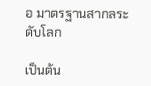อ มาตรฐานสากลระดับโลก

เป็นต้น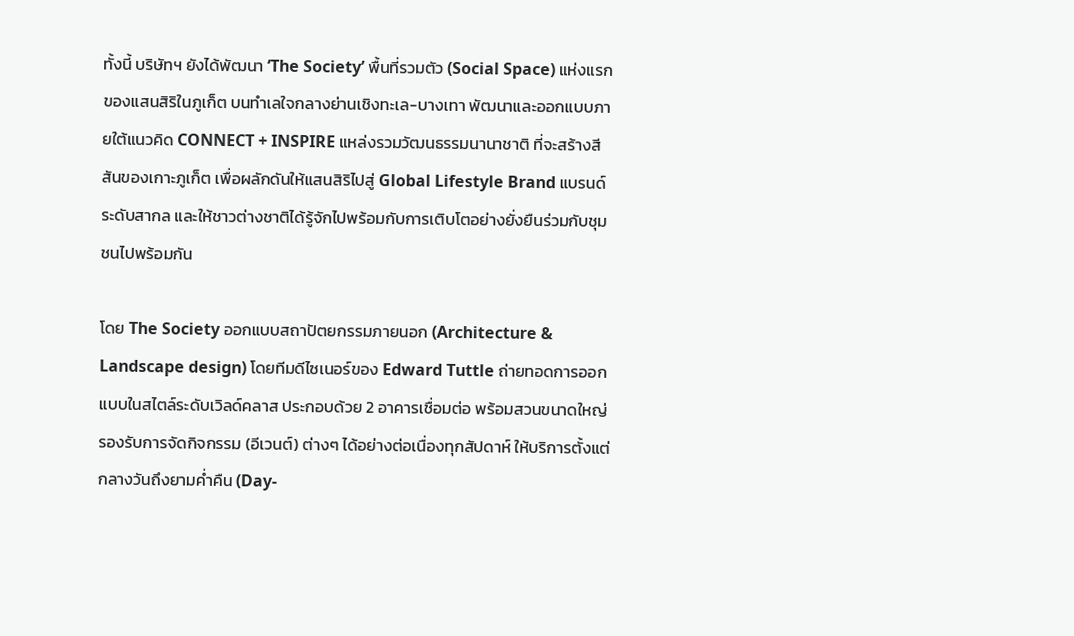ทั้งนี้ บริษัทฯ ยังได้พัฒนา ‘The Society’ พื้นที่รวมตัว (Social Space) แห่งแรกของแสนสิริในภูเก็ต บนทำเลใจกลางย่านเชิงทะเล-บางเทา พัฒนาและออกแบบภายใต้แนวคิด CONNECT + INSPIRE แหล่งรวมวัฒนธรรมนานาชาติ ที่จะสร้างสีสันของเกาะภูเก็ต เพื่อผลักดันให้แสนสิริไปสู่ Global Lifestyle Brand แบรนด์ระดับสากล และให้ชาวต่างชาติได้รู้จักไปพร้อมกับการเติบโตอย่างยั่งยืนร่วมกับชุมชนไปพร้อมกัน

โดย The Society ออกแบบสถาปัตยกรรมภายนอก (Architecture & Landscape design) โดยทีมดีไซเนอร์ของ Edward Tuttle ถ่ายทอดการออกแบบในสไตล์ระดับเวิลด์คลาส ประกอบด้วย 2 อาคารเชื่อมต่อ พร้อมสวนขนาดใหญ่ รองรับการจัดกิจกรรม (อีเวนต์) ต่างๆ ได้อย่างต่อเนื่องทุกสัปดาห์ ให้บริการตั้งแต่กลางวันถึงยามค่ำคืน (Day-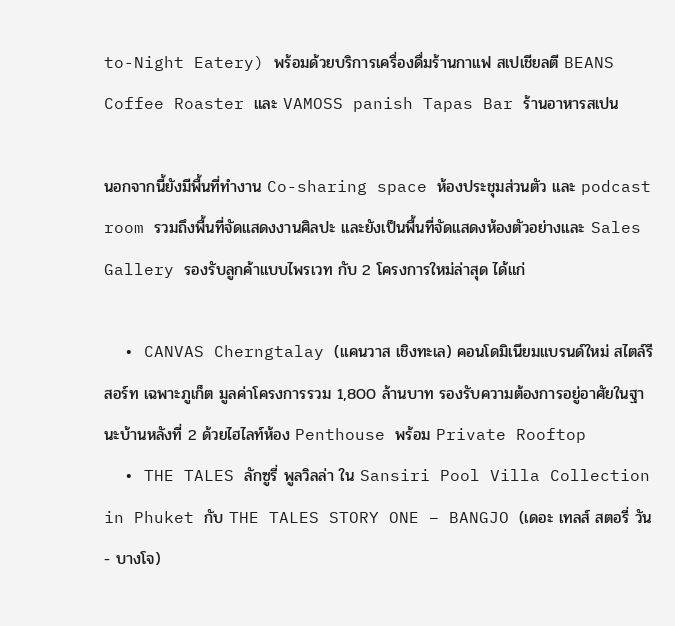to-Night Eatery) พร้อมด้วยบริการเครื่องดื่มร้านกาแฟ สเปเชียลตี BEANS Coffee Roaster และ VAMOSS panish Tapas Bar ร้านอาหารสเปน

นอกจากนี้ยังมีพื้นที่ทำงาน Co-sharing space ห้องประชุมส่วนตัว และ podcast room รวมถึงพื้นที่จัดแสดงงานศิลปะ และยังเป็นพื้นที่จัดแสดงห้องตัวอย่างและ Sales Gallery รองรับลูกค้าแบบไพรเวท กับ 2 โครงการใหม่ล่าสุด ได้แก่

  • CANVAS Cherngtalay (แคนวาส เชิงทะเล) คอนโดมิเนียมแบรนด์ใหม่ สไตล์รีสอร์ท เฉพาะภูเก็ต มูลค่าโครงการรวม 1,800 ล้านบาท รองรับความต้องการอยู่อาศัยในฐานะบ้านหลังที่ 2 ด้วยไฮไลท์ห้อง Penthouse พร้อม Private Rooftop
  • THE TALES ลักซูรี่ พูลวิลล่า ใน Sansiri Pool Villa Collection in Phuket กับ THE TALES STORY ONE – BANGJO (เดอะ เทลส์ สตอรี่ วัน - บางโจ)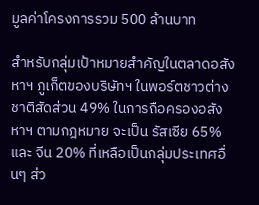มูลค่าโครงการรวม 500 ล้านบาท

สำหรับกลุ่มเป้าหมายสำคัญในตลาดอสังหาฯ ภูเก็ตของบริษัทฯ ในพอร์ตชาวต่างชาติสัดส่วน 49% ในการถือครองอสังหาฯ ตามกฎหมาย จะเป็น รัสเซีย 65% และ จีน 20% ที่เหลือเป็นกลุ่มประเทศอื่นๆ ส่ว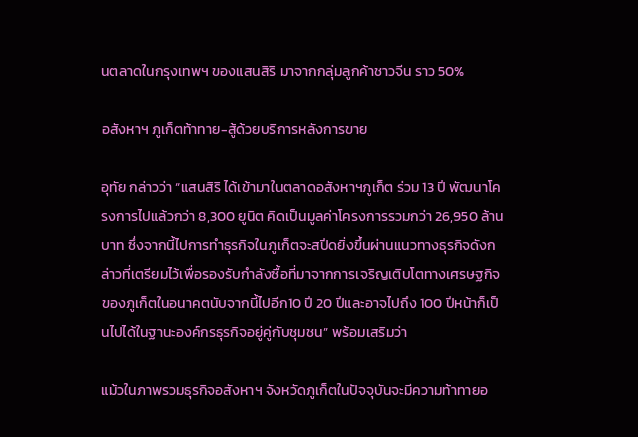นตลาดในกรุงเทพฯ ของแสนสิริ มาจากกลุ่มลูกค้าชาวจีน ราว 50%

อสังหาฯ ภูเก็ตท้าทาย-สู้ด้วยบริการหลังการขาย

อุทัย กล่าวว่า “แสนสิริ ได้เข้ามาในตลาดอสังหาฯภูเก็ต ร่วม 13 ปี พัฒนาโครงการไปแล้วกว่า 8,300 ยูนิต คิดเป็นมูลค่าโครงการรวมกว่า 26,950 ล้านบาท ซึ่งจากนี้ไปการทำธุรกิจในภูเก็ตจะสปีดยิ่งขึ้นผ่านแนวทางธุรกิจดังกล่าวที่เตรียมไว้เพื่อรองรับกำลังซื้อที่มาจากการเจริญเติบโตทางเศรษฐกิจของภูเก็ตในอนาคตนับจากนี้ไปอีก10 ปี 20 ปีและอาจไปถึง 100 ปีหน้าก็เป็นไปได้ในฐานะองค์กรธุรกิจอยู่คู่กับชุมชน” พร้อมเสริมว่า

แม้วในภาพรวมธุรกิจอสังหาฯ จังหวัดภูเก็ตในปัจจุบันจะมีความท้าทายอ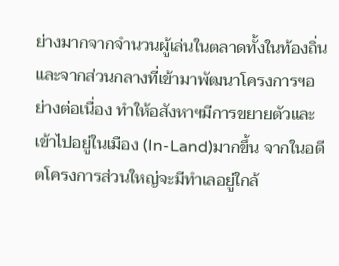ย่างมากจากจำนวนผู้เล่นในตลาดทั้งในท้องถิ่นและจากส่วนกลางที่เข้ามาพัฒนาโครงการฯอย่างต่อเนื่อง ทำให้อสังหาฯมีการขยายตัวและเข้าไปอยู่ในเมือง (In-Land)มากขึ้น จากในอดีตโครงการส่วนใหญ่จะมีทำเลอยู่ใกล้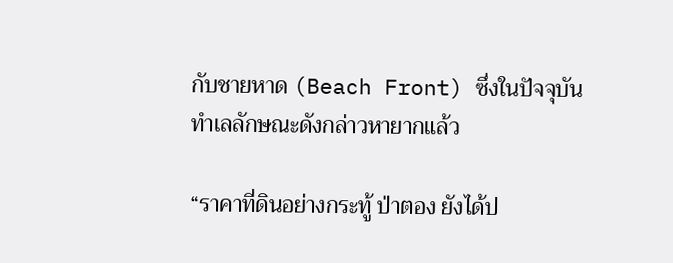กับชายหาด (Beach Front) ซึ่งในปัจจุบันทำเลลักษณะดังกล่าวหายากแล้ว

“ราคาที่ดินอย่างกระทู้ ป่าตอง ยังได้ป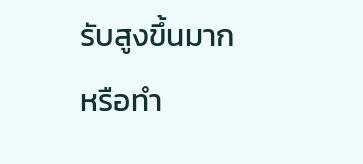รับสูงขึ้นมากหรือทำ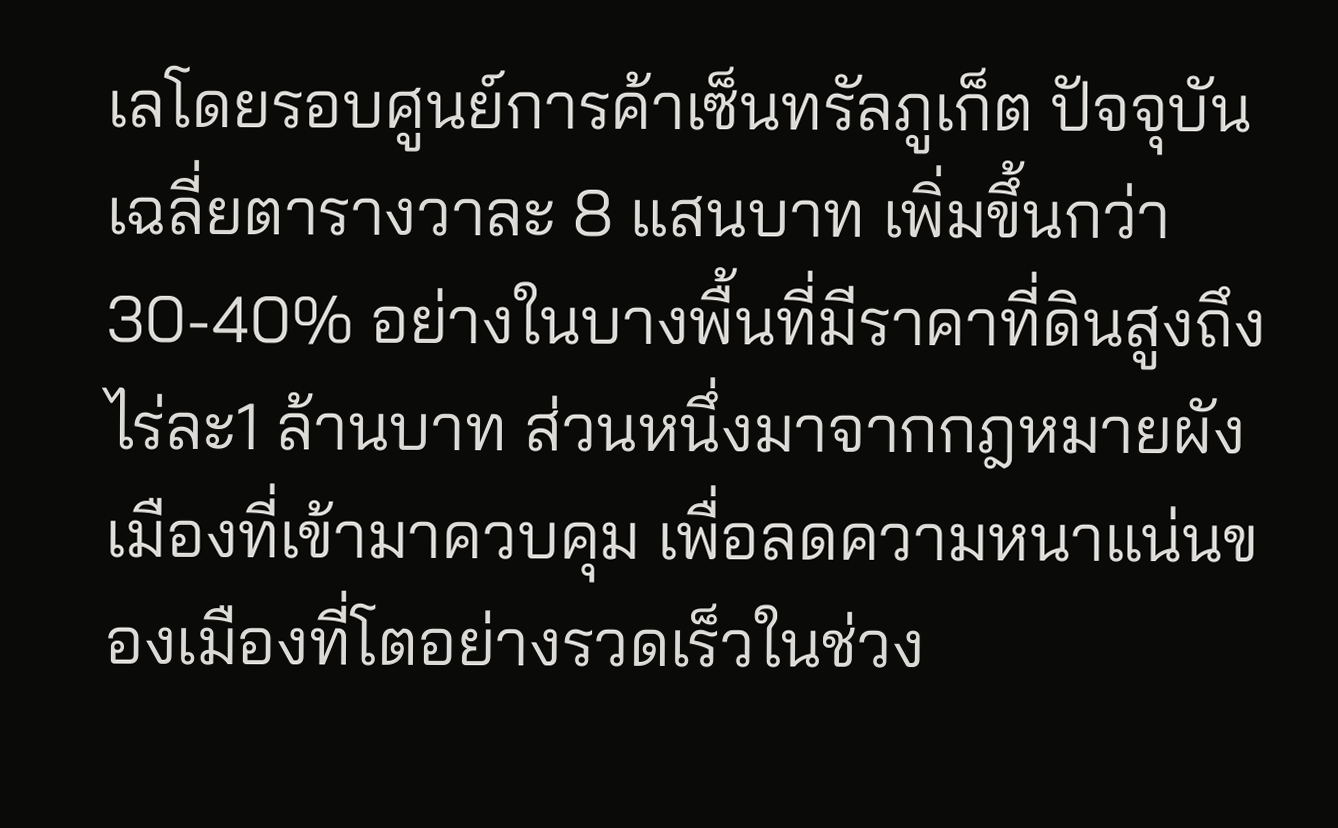เลโดยรอบศูนย์การค้าเซ็นทรัลภูเก็ต ปัจจุบันเฉลี่ยตารางวาละ 8 แสนบาท เพิ่มขึ้นกว่า 30-40% อย่างในบางพื้นที่มีราคาที่ดินสูงถึงไร่ละ1 ล้านบาท ส่วนหนึ่งมาจากกฎหมายผังเมืองที่เข้ามาควบคุม เพื่อลดความหนาแน่นของเมืองที่โตอย่างรวดเร็วในช่วง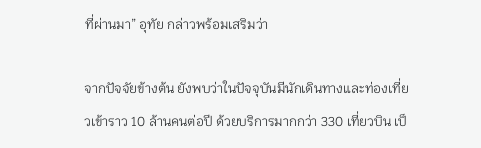ที่ผ่านมา” อุทัย กล่าวพร้อมเสริมว่า

จากปัจจัยข้างต้น ยังพบว่าในปัจจุบันมีนักเดินทางและท่องเที่ยวเข้าราว 10 ล้านคนต่อปี ด้วยบริการมากกว่า 330 เที่ยวบิน เป็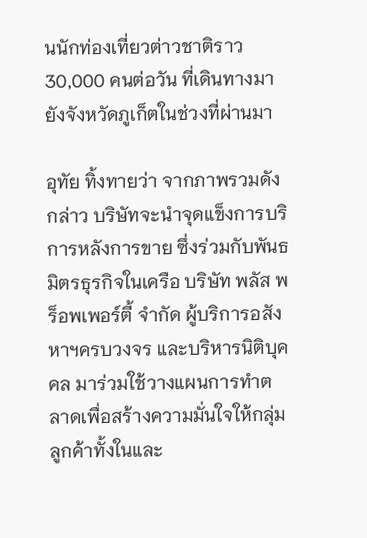นนักท่องเที่ยวต่าวชาติราว 30,000 คนต่อวัน ที่เดินทางมายังจังหวัดภูเก็ตในช่วงที่ผ่านมา

อุทัย ทิ้งทายว่า จากภาพรวมดังกล่าว บริษัทจะนำจุดแข็งการบริการหลังการขาย ซึ่งร่วมกับพันธมิตรธุรกิจในเครือ บริษัท พลัส พร็อพเพอร์ตี้ จำกัด ผู้บริการอสังหาฯครบวงจร และบริหารนิติบุคคล มาร่วมใช้วางแผนการทำตลาดเพื่อสร้างความมั่นใจให้กลุ่มลูกค้าทั้งในและ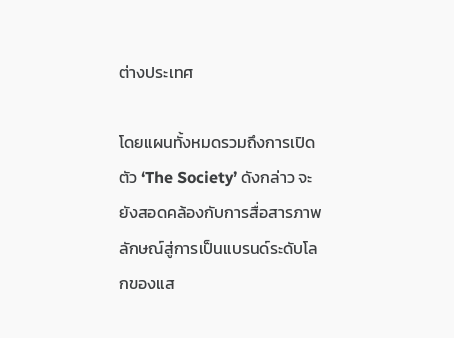ต่างประเทศ

โดยแผนทั้งหมดรวมถึงการเปิดตัว ‘The Society’ ดังกล่าว จะยังสอดคล้องกับการสื่อสารภาพลักษณ์สู่การเป็นแบรนด์ระดับโลกของแส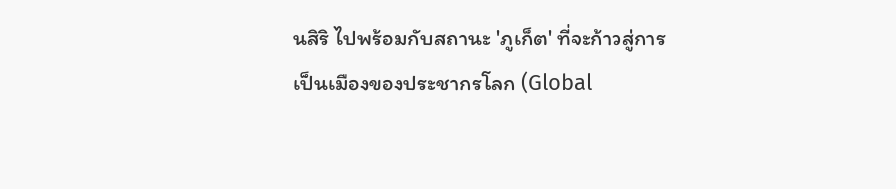นสิริ ไปพร้อมกับสถานะ 'ภูเก็ต' ที่จะก้าวสู่การเป็นเมืองของประชากรโลก (Global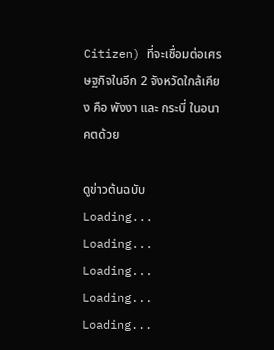Citizen) ที่จะเชื่อมต่อเศรษฐกิจในอีก 2 จังหวัดใกล้เคียง คือ พังงา และ กระบี่ ในอนาคตด้วย

ดูข่าวต้นฉบับ
Loading...
Loading...
Loading...
Loading...
Loading...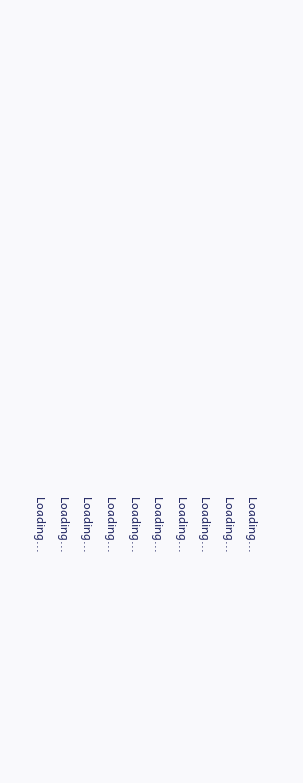Loading...
Loading...
Loading...
Loading...
Loading...
Loading...
Loading...
Loading...
Loading...
Loading...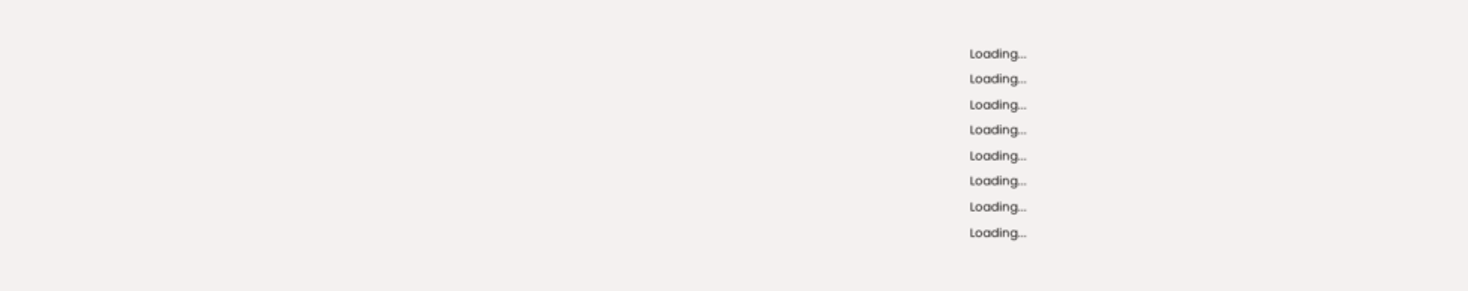Loading...
Loading...
Loading...
Loading...
Loading...
Loading...
Loading...
Loading...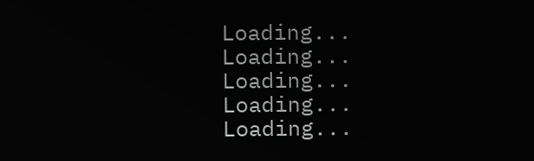Loading...
Loading...
Loading...
Loading...
Loading...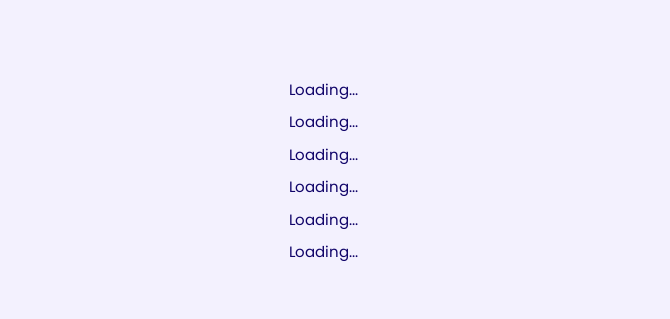Loading...
Loading...
Loading...
Loading...
Loading...
Loading...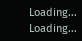Loading...
Loading...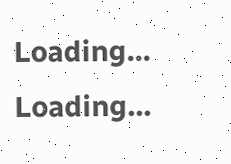Loading...
Loading...